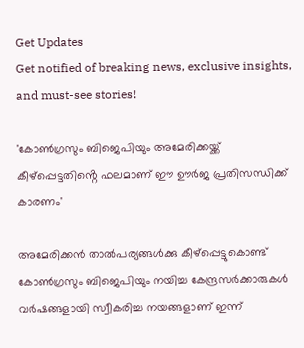Get Updates
Get notified of breaking news, exclusive insights, and must-see stories!

'കോൺഗ്രസും ബിജെപിയും അമേരിക്കയ്ക്ക് കീഴ്‌പ്പെട്ടതിൻ്റെ ഫലമാണ് ഈ ഊർജ പ്രതിസന്ധിക്ക് കാരണം'

അമേരിക്കൻ താൽപര്യങ്ങൾക്കു കീഴ്പ്പെട്ടുകൊണ്ട് കോൺഗ്രസും ബിജെപിയും നയിച്ച കേന്ദ്രസർക്കാരുകൾ വർഷങ്ങളായി സ്വീകരിച്ച നയങ്ങളാണ് ഇന്ന്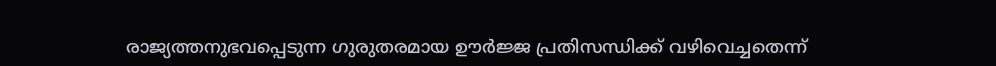രാജ്യത്തനുഭവപ്പെടുന്ന ഗുരുതരമായ ഊർജ്ജ പ്രതിസന്ധിക്ക് വഴിവെച്ചതെന്ന്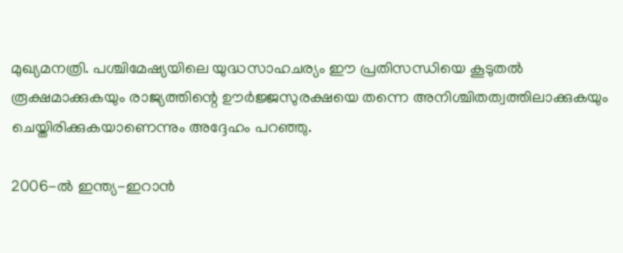മുഖ്യമനത്രി. പശ്ചിമേഷ്യയിലെ യുദ്ധസാഹചര്യം ഈ പ്രതിസന്ധിയെ കൂടുതൽ രൂക്ഷമാക്കുകയും രാജ്യത്തിന്റെ ഊർജ്ജസുരക്ഷയെ തന്നെ അനിശ്ചിതത്വത്തിലാക്കുകയും ചെയ്തിരിക്കുകയാണെന്നും അദ്ദേഹം പറഞ്ഞു.

2006-ൽ ഇന്ത്യ-ഇറാൻ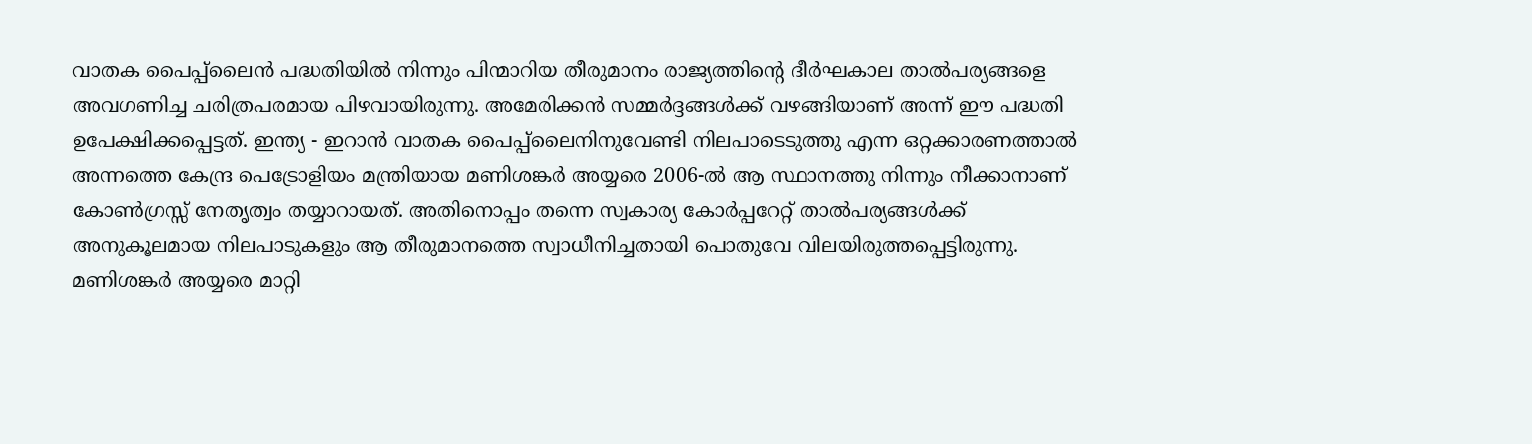വാതക പൈപ്പ്ലൈൻ പദ്ധതിയിൽ നിന്നും പിന്മാറിയ തീരുമാനം രാജ്യത്തിന്റെ ദീർഘകാല താൽപര്യങ്ങളെ അവഗണിച്ച ചരിത്രപരമായ പിഴവായിരുന്നു. അമേരിക്കൻ സമ്മർദ്ദങ്ങൾക്ക് വഴങ്ങിയാണ് അന്ന് ഈ പദ്ധതി ഉപേക്ഷിക്കപ്പെട്ടത്. ഇന്ത്യ - ഇറാൻ വാതക പൈപ്പ്ലൈനിനുവേണ്ടി നിലപാടെടുത്തു എന്ന ഒറ്റക്കാരണത്താൽ അന്നത്തെ കേന്ദ്ര പെട്രോളിയം മന്ത്രിയായ മണിശങ്കർ അയ്യരെ 2006-ൽ ആ സ്ഥാനത്തു നിന്നും നീക്കാനാണ് കോൺഗ്രസ്സ് നേതൃത്വം തയ്യാറായത്. അതിനൊപ്പം തന്നെ സ്വകാര്യ കോർപ്പറേറ്റ് താൽപര്യങ്ങൾക്ക് അനുകൂലമായ നിലപാടുകളും ആ തീരുമാനത്തെ സ്വാധീനിച്ചതായി പൊതുവേ വിലയിരുത്തപ്പെട്ടിരുന്നു. മണിശങ്കർ അയ്യരെ മാറ്റി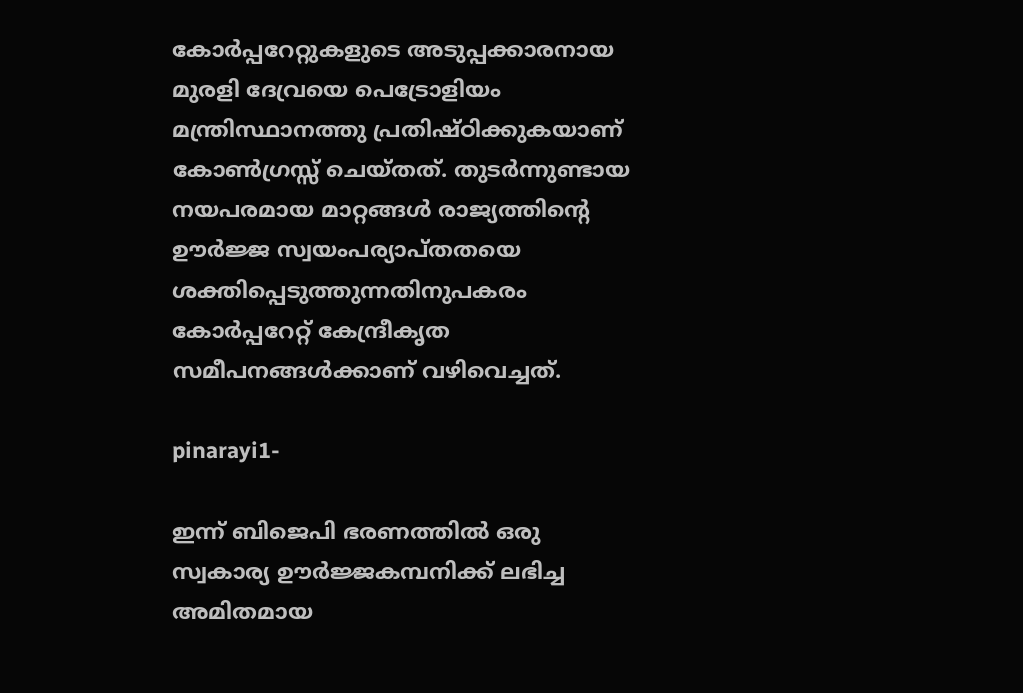കോർപ്പറേറ്റുകളുടെ അടുപ്പക്കാരനായ മുരളി ദേവ്രയെ പെട്രോളിയം മന്ത്രിസ്ഥാനത്തു പ്രതിഷ്ഠിക്കുകയാണ് കോൺഗ്രസ്സ് ചെയ്തത്. തുടർന്നുണ്ടായ നയപരമായ മാറ്റങ്ങൾ രാജ്യത്തിന്റെ ഊർജ്ജ സ്വയംപര്യാപ്തതയെ ശക്തിപ്പെടുത്തുന്നതിനുപകരം കോർപ്പറേറ്റ് കേന്ദ്രീകൃത സമീപനങ്ങൾക്കാണ് വഴിവെച്ചത്.

pinarayi1-

ഇന്ന് ബിജെപി ഭരണത്തിൽ ഒരു സ്വകാര്യ ഊർജ്ജകമ്പനിക്ക് ലഭിച്ച അമിതമായ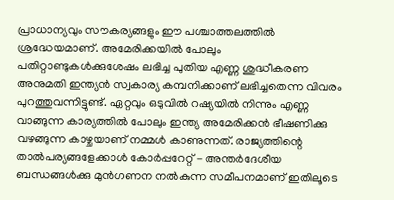പ്രാധാന്യവും സൗകര്യങ്ങളും ഈ പശ്ചാത്തലത്തിൽ ശ്രദ്ധേയമാണ്. അമേരിക്കയിൽ പോലും പതിറ്റാണ്ടുകൾക്കുശേഷം ലഭിച്ച പുതിയ എണ്ണ ശുദ്ധീകരണ അനുമതി ഇന്ത്യൻ സ്വകാര്യ കമ്പനിക്കാണ് ലഭിച്ചതെന്ന വിവരം പുറത്തുവന്നിട്ടുണ്ട്. ഏറ്റവും ഒടുവിൽ റഷ്യയിൽ നിന്നും എണ്ണ വാങ്ങുന്ന കാര്യത്തിൽ പോലും ഇന്ത്യ അമേരിക്കൻ ഭീഷണിക്കു വഴങ്ങുന്ന കാഴ്ചയാണ് നമ്മൾ കാണുന്നത്. രാജ്യത്തിന്റെ താൽപര്യങ്ങളേക്കാൾ കോർപ്പറേറ്റ് - അന്തർദേശീയ ബന്ധങ്ങൾക്കു മുൻഗണന നൽകുന്ന സമീപനമാണ് ഇതിലൂടെ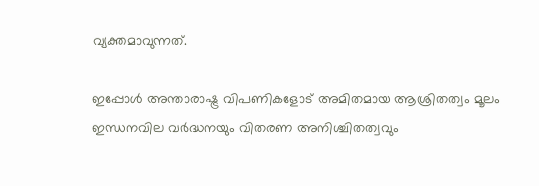വ്യക്തമാവുന്നത്.

ഇപ്പോൾ അന്താരാഷ്ട്ര വിപണികളോട് അമിതമായ ആശ്രിതത്വം മൂലം ഇന്ധനവില വർദ്ധനയും വിതരണ അനിശ്ചിതത്വവും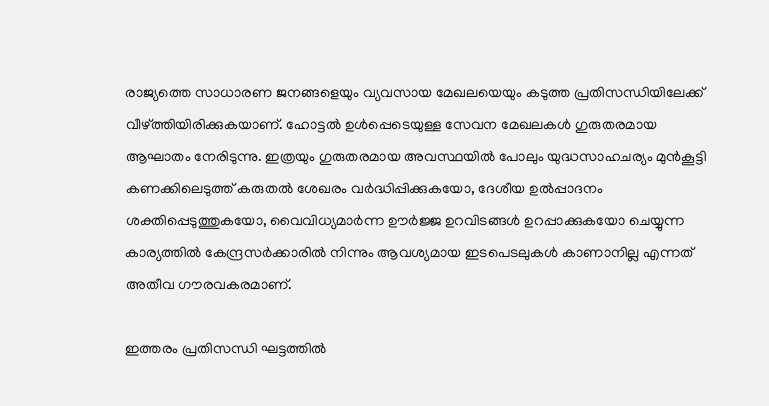രാജ്യത്തെ സാധാരണ ജനങ്ങളെയും വ്യവസായ മേഖലയെയും കടുത്ത പ്രതിസന്ധിയിലേക്ക് വീഴ്ത്തിയിരിക്കുകയാണ്. ഹോട്ടൽ ഉൾപ്പെടെയുള്ള സേവന മേഖലകൾ ഗുരുതരമായ ആഘാതം നേരിടുന്നു. ഇത്രയും ഗുരുതരമായ അവസ്ഥയിൽ പോലും യുദ്ധസാഹചര്യം മുൻകൂട്ടി കണക്കിലെടുത്ത് കരുതൽ ശേഖരം വർദ്ധിപ്പിക്കുകയോ, ദേശീയ ഉൽപ്പാദനം ശക്തിപ്പെടുത്തുകയോ, വൈവിധ്യമാർന്ന ഊർജ്ജ ഉറവിടങ്ങൾ ഉറപ്പാക്കുകയോ ചെയ്യുന്ന കാര്യത്തിൽ കേന്ദ്രസർക്കാരിൽ നിന്നും ആവശ്യമായ ഇടപെടലുകൾ കാണാനില്ല എന്നത് അതീവ ഗൗരവകരമാണ്.

ഇത്തരം പ്രതിസന്ധി ഘട്ടത്തിൽ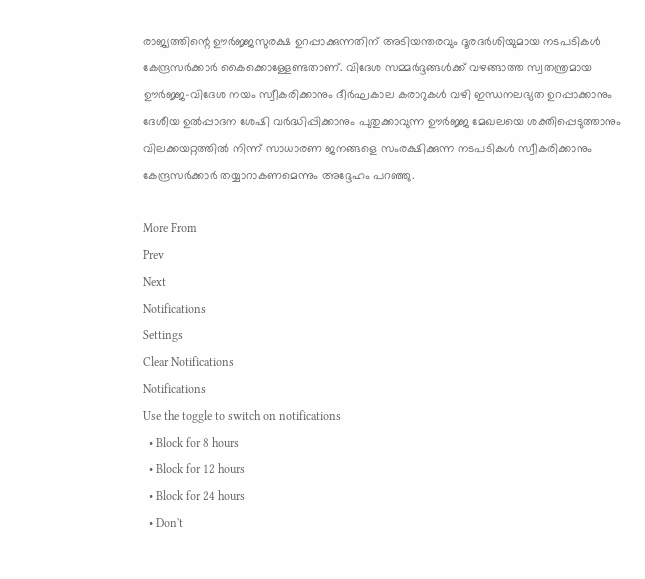രാജ്യത്തിന്റെ ഊർജ്ജസുരക്ഷ ഉറപ്പാക്കുന്നതിന് അടിയന്തരവും ദൂരദർശിയുമായ നടപടികൾ കേന്ദ്രസർക്കാർ കൈക്കൊള്ളേണ്ടതാണ്. വിദേശ സമ്മർദ്ദങ്ങൾക്ക് വഴങ്ങാത്ത സ്വതന്ത്രമായ ഊർജ്ജ-വിദേശ നയം സ്വീകരിക്കാനും ദീർഘകാല കരാറുകൾ വഴി ഇന്ധനലഭ്യത ഉറപ്പാക്കാനും ദേശീയ ഉൽപ്പാദന ശേഷി വർദ്ധിപ്പിക്കാനും പുതുക്കാവുന്ന ഊർജ്ജ മേഖലയെ ശക്തിപ്പെടുത്താനും വിലക്കയറ്റത്തിൽ നിന്ന് സാധാരണ ജനങ്ങളെ സംരക്ഷിക്കുന്ന നടപടികൾ സ്വീകരിക്കാനും കേന്ദ്രസർക്കാർ തയ്യാറാകണമെന്നും അദ്ദേഹം പറഞ്ഞു.

More From
Prev
Next
Notifications
Settings
Clear Notifications
Notifications
Use the toggle to switch on notifications
  • Block for 8 hours
  • Block for 12 hours
  • Block for 24 hours
  • Don't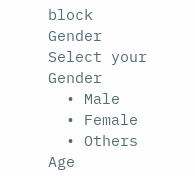block
Gender
Select your Gender
  • Male
  • Female
  • Others
Age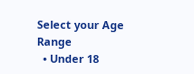Select your Age Range
  • Under 18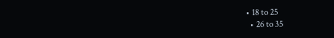• 18 to 25
  • 26 to 35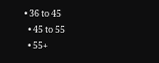• 36 to 45
  • 45 to 55
  • 55+